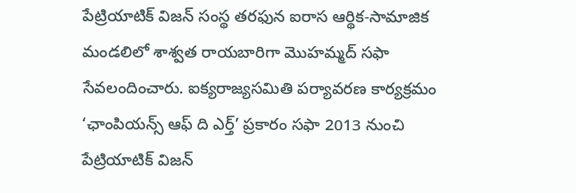పేట్రియాటిక్ విజన్ సంస్థ తరఫున ఐరాస ఆర్థిక-సామాజిక మండలిలో శాశ్వత రాయబారిగా మొహమ్మద్ సఫా సేవలందించారు. ఐక్యరాజ్యసమితి పర్యావరణ కార్యక్రమం ‘ఛాంపియన్స్ ఆఫ్ ది ఎర్త్’ ప్రకారం సఫా 2013 నుంచి పేట్రియాటిక్ విజన్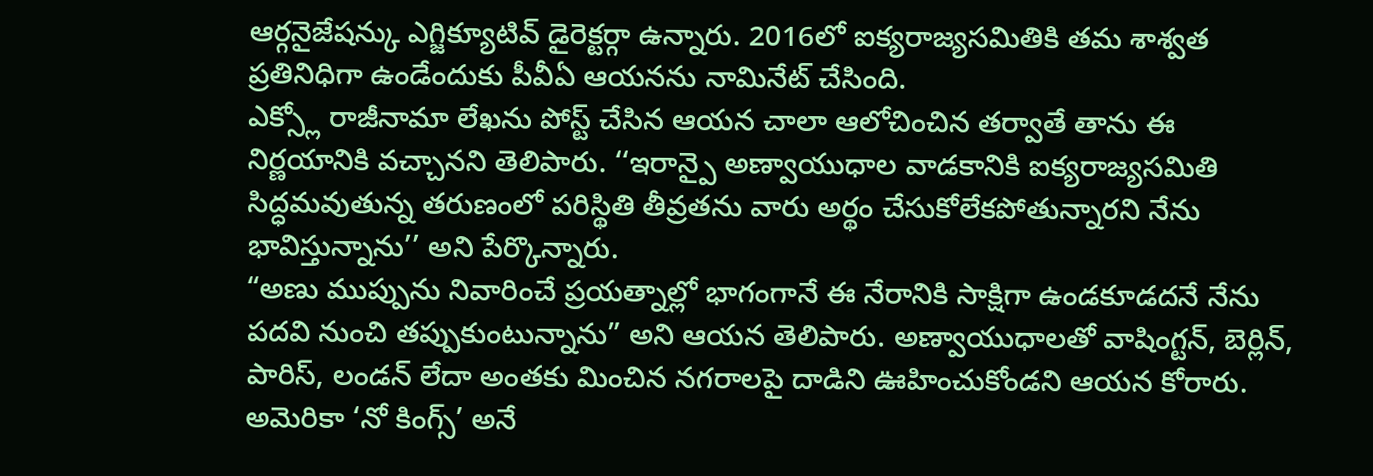ఆర్గనైజేషన్కు ఎగ్జిక్యూటివ్ డైరెక్టర్గా ఉన్నారు. 2016లో ఐక్యరాజ్యసమితికి తమ శాశ్వత ప్రతినిధిగా ఉండేందుకు పీవీఏ ఆయనను నామినేట్ చేసింది.
ఎక్స్లో రాజీనామా లేఖను పోస్ట్ చేసిన ఆయన చాలా ఆలోచించిన తర్వాతే తాను ఈ నిర్ణయానికి వచ్చానని తెలిపారు. ‘‘ఇరాన్పై అణ్వాయుధాల వాడకానికి ఐక్యరాజ్యసమితి సిద్ధమవుతున్న తరుణంలో పరిస్థితి తీవ్రతను వారు అర్థం చేసుకోలేకపోతున్నారని నేను భావిస్తున్నాను’’ అని పేర్కొన్నారు.
“అణు ముప్పును నివారించే ప్రయత్నాల్లో భాగంగానే ఈ నేరానికి సాక్షిగా ఉండకూడదనే నేను పదవి నుంచి తప్పుకుంటున్నాను” అని ఆయన తెలిపారు. అణ్వాయుధాలతో వాషింగ్టన్, బెర్లిన్, పారిస్, లండన్ లేదా అంతకు మించిన నగరాలపై దాడిని ఊహించుకోండని ఆయన కోరారు. అమెరికా ‘నో కింగ్స్’ అనే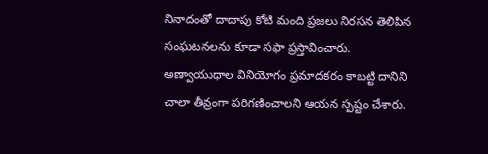నినాదంతో దాదాపు కోటి మంది ప్రజలు నిరసన తెలిపిన సంఘటనలను కూడా సఫా ప్రస్తావించారు.
అణ్వాయుధాల వినియోగం ప్రమాదకరం కాబట్టి దానిని చాలా తీవ్రంగా పరిగణించాలని ఆయన స్పష్టం చేశారు.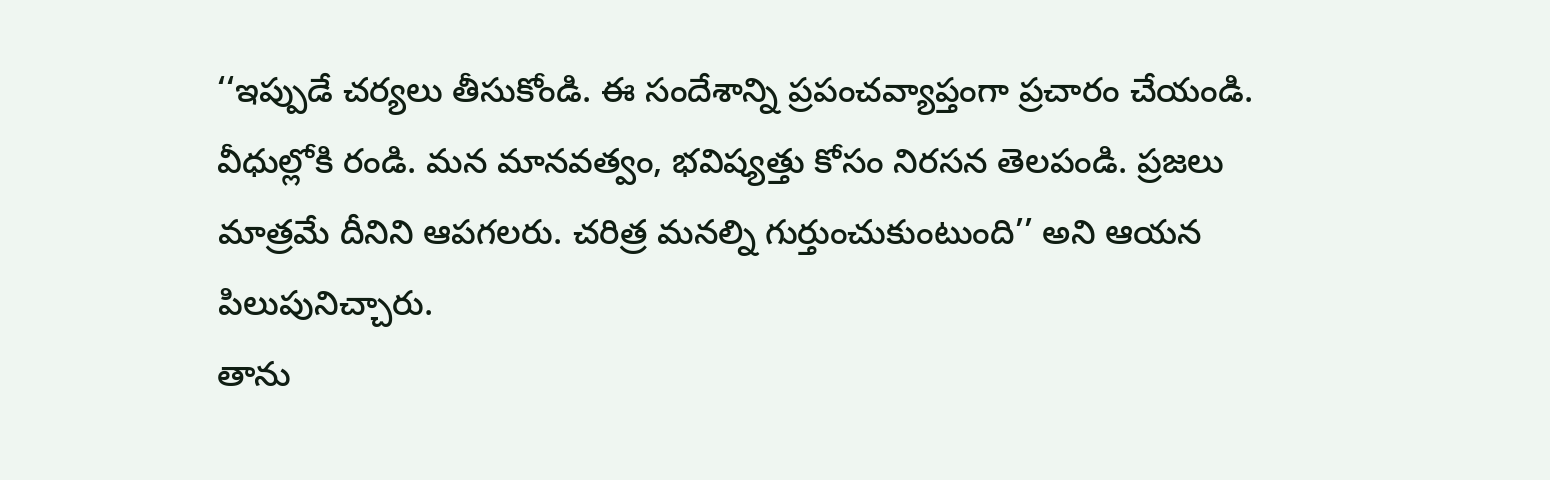‘‘ఇప్పుడే చర్యలు తీసుకోండి. ఈ సందేశాన్ని ప్రపంచవ్యాప్తంగా ప్రచారం చేయండి. వీధుల్లోకి రండి. మన మానవత్వం, భవిష్యత్తు కోసం నిరసన తెలపండి. ప్రజలు మాత్రమే దీనిని ఆపగలరు. చరిత్ర మనల్ని గుర్తుంచుకుంటుంది’’ అని ఆయన పిలుపునిచ్చారు.
తాను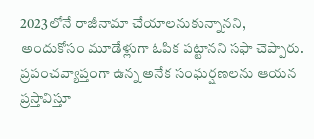2023లోనే రాజీనామా చేయాలనుకున్నానని, అందుకోసం మూడేళ్లుగా ఓపిక పట్టానని సఫా చెప్పారు. ప్రపంచవ్యాప్తంగా ఉన్న అనేక సంఘర్షణలను ఆయన ప్రస్తావిస్తూ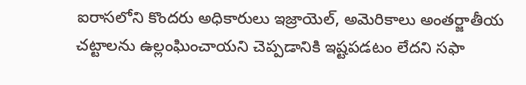ఐరాసలోని కొందరు అధికారులు ఇజ్రాయెల్, అమెరికాలు అంతర్జాతీయ చట్టాలను ఉల్లంఘించాయని చెప్పడానికి ఇష్టపడటం లేదని సఫా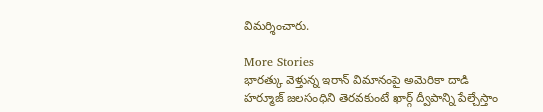విమర్శించారు.

More Stories
భారత్కు వెళ్తున్న ఇరాన్ విమానంపై అమెరికా దాడి
హర్మూజ్ జలసంధిని తెరవకుంటే ఖార్గ్ ద్వీపాన్ని పేల్చేస్తాం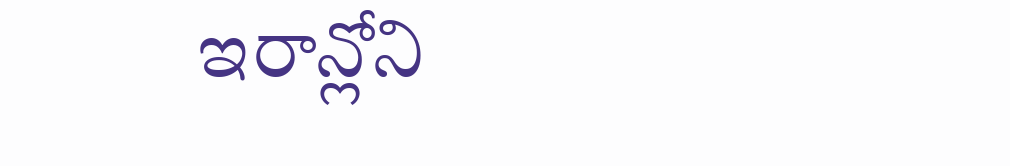ఇరాన్లోని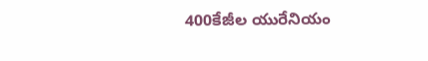400కేజీల యురేనియం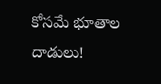కోసమే భూతాల దాడులు!